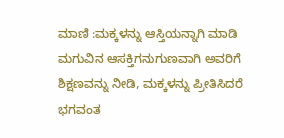ಮಾಣಿ :ಮಕ್ಕಳನ್ನು ಆಸ್ತಿಯನ್ನಾಗಿ ಮಾಡಿ ಮಗುವಿನ ಆಸಕ್ತಿಗನುಗುಣವಾಗಿ ಅವರಿಗೆ ಶಿಕ್ಷಣವನ್ನು ನೀಡಿ, ಮಕ್ಕಳನ್ನು ಪ್ರೀತಿಸಿದರೆ ಭಗವಂತ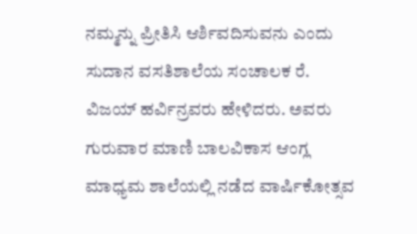ನಮ್ಮನ್ನು ಪ್ರೀತಿಸಿ ಆರ್ಶಿವದಿಸುವನು ಎಂದು ಸುದಾನ ವಸತಿಶಾಲೆಯ ಸಂಚಾಲಕ ರೆ. ವಿಜಯ್ ಹರ್ವಿನ್ರವರು ಹೇಳಿದರು. ಅವರು ಗುರುವಾರ ಮಾಣಿ ಬಾಲವಿಕಾಸ ಆಂಗ್ಲ ಮಾಧ್ಯಮ ಶಾಲೆಯಲ್ಲಿ ನಡೆದ ವಾರ್ಷಿಕೋತ್ಸವ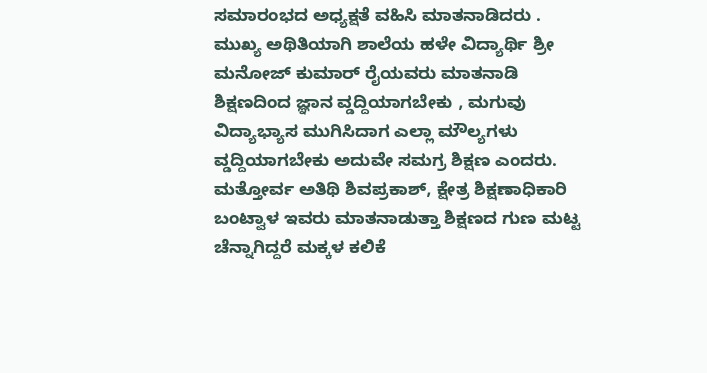ಸಮಾರಂಭದ ಅಧ್ಯಕ್ಷತೆ ವಹಿಸಿ ಮಾತನಾಡಿದರು .
ಮುಖ್ಯ ಅಥಿತಿಯಾಗಿ ಶಾಲೆಯ ಹಳೇ ವಿದ್ಯಾರ್ಥಿ ಶ್ರೀ ಮನೋಜ್ ಕುಮಾರ್ ರೈಯವರು ಮಾತನಾಡಿ ಶಿಕ್ಷಣದಿಂದ ಜ್ಞಾನ ವ್ಡದ್ದಿಯಾಗಬೇಕು , ಮಗುವು ವಿದ್ಯಾಭ್ಯಾಸ ಮುಗಿಸಿದಾಗ ಎಲ್ಲಾ ಮೌಲ್ಯಗಳು ವ್ಡದ್ದಿಯಾಗಬೇಕು ಅದುವೇ ಸಮಗ್ರ ಶಿಕ್ಷಣ ಎಂದರು. ಮತ್ತೋರ್ವ ಅತಿಥಿ ಶಿವಪ್ರಕಾಶ್, ಕ್ಷೇತ್ರ ಶಿಕ್ಷಣಾಧಿಕಾರಿ ಬಂಟ್ವಾಳ ಇವರು ಮಾತನಾಡುತ್ತಾ ಶಿಕ್ಷಣದ ಗುಣ ಮಟ್ಟ ಚೆನ್ನಾಗಿದ್ದರೆ ಮಕ್ಕಳ ಕಲಿಕೆ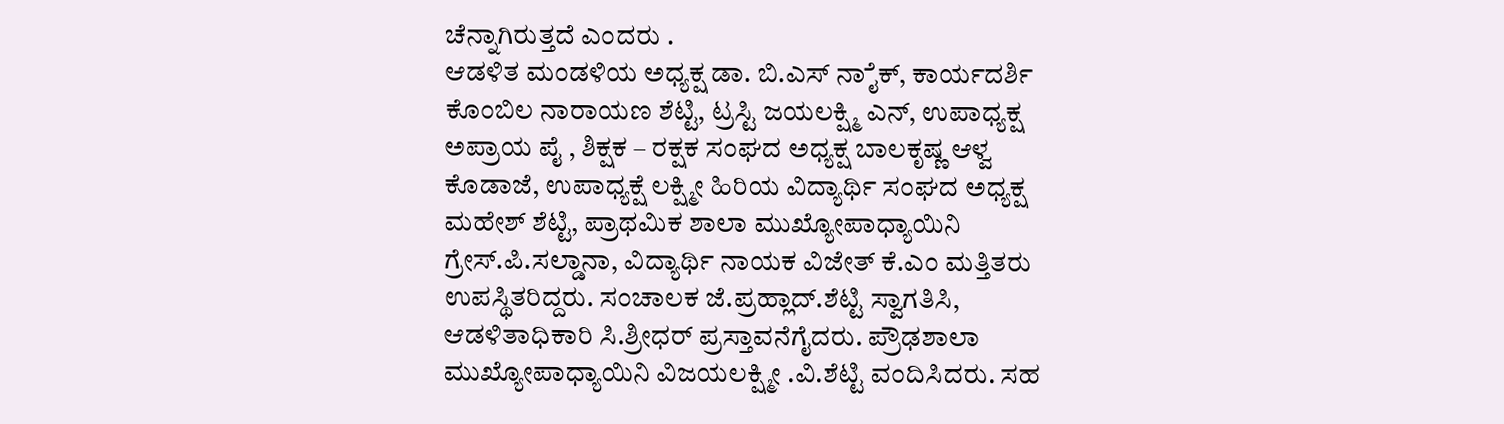ಚೆನ್ನಾಗಿರುತ್ತದೆ ಎಂದರು .
ಆಡಳಿತ ಮಂಡಳಿಯ ಅಧ್ಯಕ್ಷ ಡಾ. ಬಿ.ಎಸ್ ನಾೈಕ್, ಕಾರ್ಯದರ್ಶಿ ಕೊಂಬಿಲ ನಾರಾಯಣ ಶೆಟ್ಟಿ, ಟ್ರಸ್ಟಿ ಜಯಲಕ್ಷ್ಮಿ ಎನ್, ಉಪಾಧ್ಯಕ್ಷ ಅಪ್ರಾಯ ಪೈ , ಶಿಕ್ಷಕ – ರಕ್ಷಕ ಸಂಘದ ಅಧ್ಯಕ್ಷ ಬಾಲಕೃಷ್ಣ ಆಳ್ವ ಕೊಡಾಜೆ, ಉಪಾಧ್ಯಕ್ಷೆ ಲಕ್ಷ್ಮೀ ಹಿರಿಯ ವಿದ್ಯಾರ್ಥಿ ಸಂಘದ ಅಧ್ಯಕ್ಷ ಮಹೇಶ್ ಶೆಟ್ಟಿ, ಪ್ರಾಥಮಿಕ ಶಾಲಾ ಮುಖ್ಯೋಪಾಧ್ಯಾಯಿನಿ ಗ್ರೇಸ್.ಪಿ.ಸಲ್ಡಾನಾ, ವಿದ್ಯಾರ್ಥಿ ನಾಯಕ ವಿಜೇತ್ ಕೆ.ಎಂ ಮತ್ತಿತರು ಉಪಸ್ಥಿತರಿದ್ದರು. ಸಂಚಾಲಕ ಜೆ.ಪ್ರಹ್ಲಾದ್.ಶೆಟ್ಟಿ ಸ್ವಾಗತಿಸಿ, ಆಡಳಿತಾಧಿಕಾರಿ ಸಿ.ಶ್ರೀಧರ್ ಪ್ರಸ್ತಾವನೆಗೈದರು. ಪ್ರೌಢಶಾಲಾ ಮುಖ್ಯೋಪಾಧ್ಯಾಯಿನಿ ವಿಜಯಲಕ್ಷ್ಮೀ .ವಿ.ಶೆಟ್ಟಿ ವಂದಿಸಿದರು. ಸಹ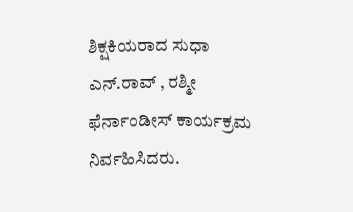ಶಿಕ್ಷಕಿಯರಾದ ಸುಧಾ ಎನ್.ರಾವ್ , ರಶ್ಮೀ ಫೆರ್ನಾಂಡೀಸ್ ಕಾರ್ಯಕ್ರಮ ನಿರ್ವಹಿಸಿದರು.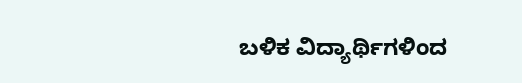ಬಳಿಕ ವಿದ್ಯಾರ್ಥಿಗಳಿಂದ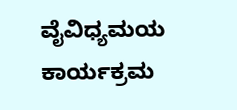ವೈವಿಧ್ಯಮಯ ಕಾರ್ಯಕ್ರಮ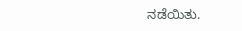ನಡೆಯಿತು.